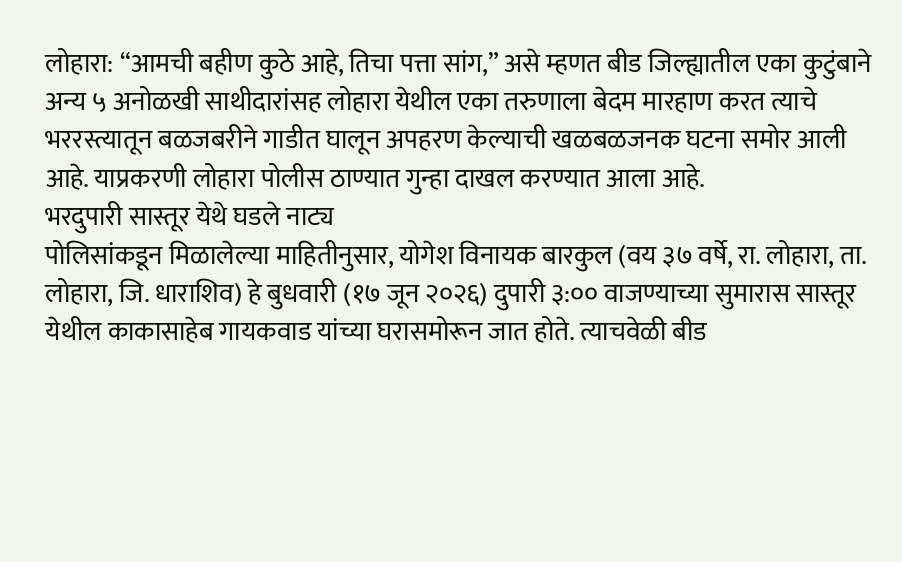लोहारा: “आमची बहीण कुठे आहे, तिचा पत्ता सांग,” असे म्हणत बीड जिल्ह्यातील एका कुटुंबाने अन्य ५ अनोळखी साथीदारांसह लोहारा येथील एका तरुणाला बेदम मारहाण करत त्याचे भररस्त्यातून बळजबरीने गाडीत घालून अपहरण केल्याची खळबळजनक घटना समोर आली आहे. याप्रकरणी लोहारा पोलीस ठाण्यात गुन्हा दाखल करण्यात आला आहे.
भरदुपारी सास्तूर येथे घडले नाट्य
पोलिसांकडून मिळालेल्या माहितीनुसार, योगेश विनायक बारकुल (वय ३७ वर्षे, रा. लोहारा, ता. लोहारा, जि. धाराशिव) हे बुधवारी (१७ जून २०२६) दुपारी ३:०० वाजण्याच्या सुमारास सास्तूर येथील काकासाहेब गायकवाड यांच्या घरासमोरून जात होते. त्याचवेळी बीड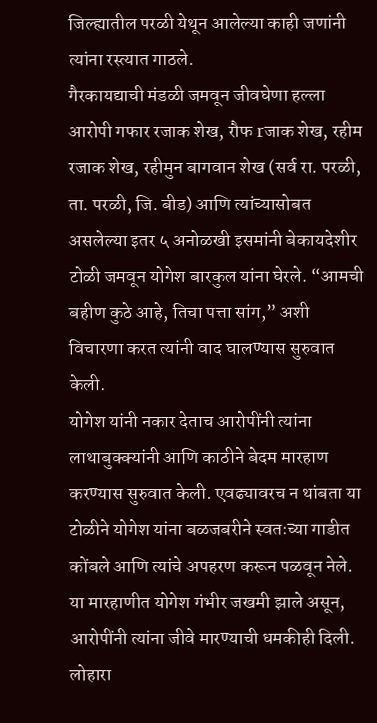जिल्ह्यातील परळी येथून आलेल्या काही जणांनी त्यांना रस्त्यात गाठले.
गैरकायद्याची मंडळी जमवून जीवघेणा हल्ला
आरोपी गफार रजाक शेख, रौफ rजाक शेख, रहीम रजाक शेख, रहीमुन बागवान शेख (सर्व रा. परळी, ता. परळी, जि. बीड) आणि त्यांच्यासोबत असलेल्या इतर ५ अनोळखी इसमांनी बेकायदेशीर टोळी जमवून योगेश बारकुल यांना घेरले. “आमची बहीण कुठे आहे, तिचा पत्ता सांग,” अशी विचारणा करत त्यांनी वाद घालण्यास सुरुवात केली.
योगेश यांनी नकार देताच आरोपींनी त्यांना लाथाबुक्क्यांनी आणि काठीने बेदम मारहाण करण्यास सुरुवात केली. एवढ्यावरच न थांबता या टोळीने योगेश यांना बळजबरीने स्वतःच्या गाडीत कोंबले आणि त्यांचे अपहरण करून पळवून नेले. या मारहाणीत योगेश गंभीर जखमी झाले असून, आरोपींनी त्यांना जीवे मारण्याची धमकीही दिली.
लोहारा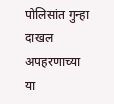पोलिसांत गुन्हा दाखल
अपहरणाच्या या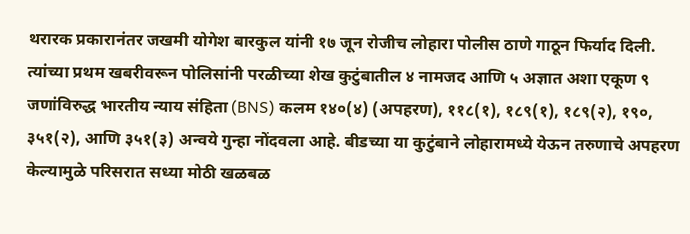थरारक प्रकारानंतर जखमी योगेश बारकुल यांनी १७ जून रोजीच लोहारा पोलीस ठाणे गाठून फिर्याद दिली. त्यांच्या प्रथम खबरीवरून पोलिसांनी परळीच्या शेख कुटुंबातील ४ नामजद आणि ५ अज्ञात अशा एकूण ९ जणांविरुद्ध भारतीय न्याय संहिता (BNS) कलम १४०(४) (अपहरण), ११८(१), १८९(१), १८९(२), १९०, ३५१(२), आणि ३५१(३) अन्वये गुन्हा नोंदवला आहे. बीडच्या या कुटुंबाने लोहारामध्ये येऊन तरुणाचे अपहरण केल्यामुळे परिसरात सध्या मोठी खळबळ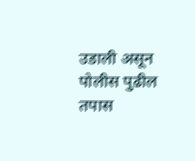उडाली असून पोलीस पुढील तपास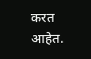करत आहेत.